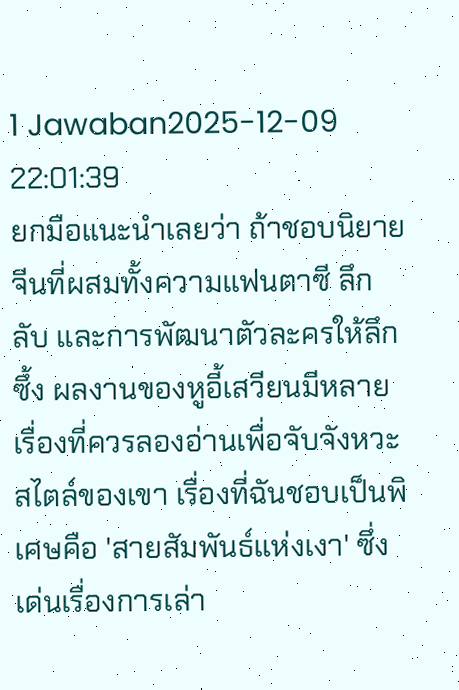1 Jawaban2025-12-09 22:01:39
ยกมือแนะนำเลยว่า ถ้าชอบนิยายจีนที่ผสมทั้งความแฟนตาซี ลึกลับ และการพัฒนาตัวละครให้ลึกซึ้ง ผลงานของหูอี้เสวียนมีหลายเรื่องที่ควรลองอ่านเพื่อจับจังหวะสไตล์ของเขา เรื่องที่ฉันชอบเป็นพิเศษคือ 'สายสัมพันธ์แห่งเงา' ซึ่งเด่นเรื่องการเล่า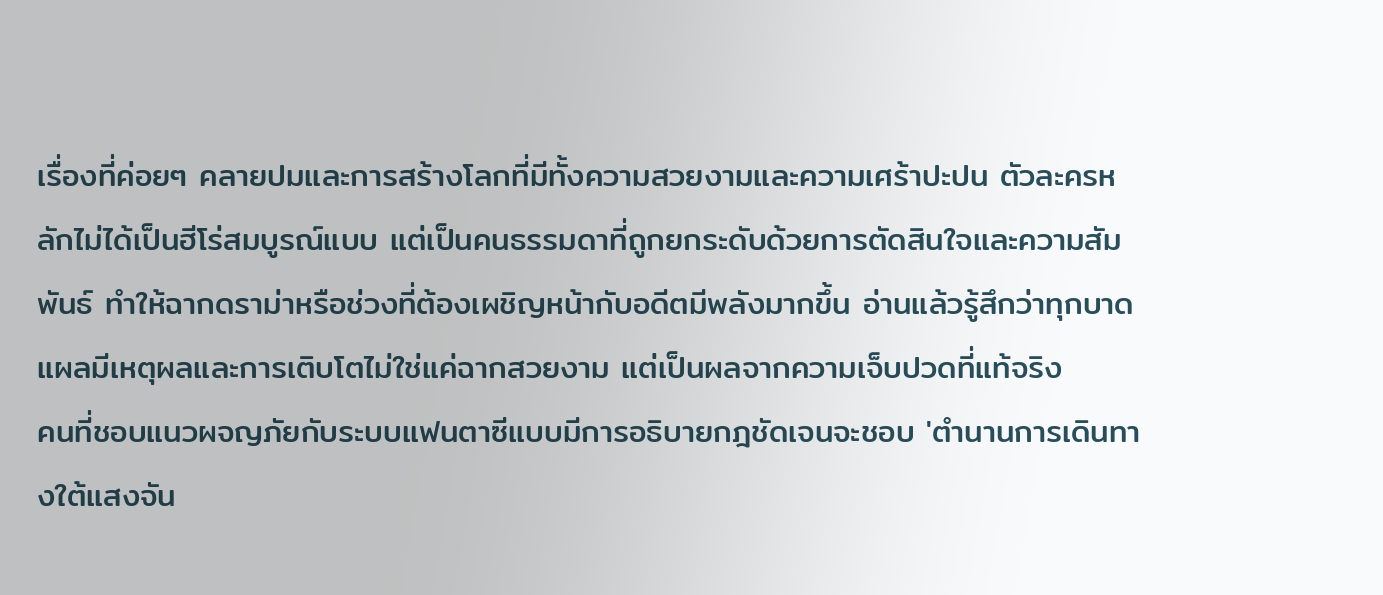เรื่องที่ค่อยๆ คลายปมและการสร้างโลกที่มีทั้งความสวยงามและความเศร้าปะปน ตัวละครหลักไม่ได้เป็นฮีโร่สมบูรณ์แบบ แต่เป็นคนธรรมดาที่ถูกยกระดับด้วยการตัดสินใจและความสัมพันธ์ ทำให้ฉากดราม่าหรือช่วงที่ต้องเผชิญหน้ากับอดีตมีพลังมากขึ้น อ่านแล้วรู้สึกว่าทุกบาดแผลมีเหตุผลและการเติบโตไม่ใช่แค่ฉากสวยงาม แต่เป็นผลจากความเจ็บปวดที่แท้จริง
คนที่ชอบแนวผจญภัยกับระบบแฟนตาซีแบบมีการอธิบายกฎชัดเจนจะชอบ 'ตำนานการเดินทางใต้แสงจัน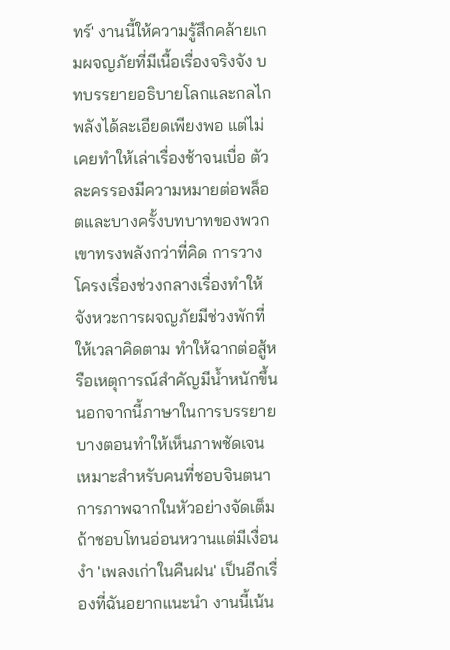ทร์' งานนี้ให้ความรู้สึกคล้ายเกมผจญภัยที่มีเนื้อเรื่องจริงจัง บทบรรยายอธิบายโลกและกลไกพลังได้ละเอียดเพียงพอ แต่ไม่เคยทำให้เล่าเรื่องช้าจนเบื่อ ตัวละครรองมีความหมายต่อพล็อตและบางครั้งบทบาทของพวกเขาทรงพลังกว่าที่คิด การวางโครงเรื่องช่วงกลางเรื่องทำให้จังหวะการผจญภัยมีช่วงพักที่ให้เวลาคิดตาม ทำให้ฉากต่อสู้หรือเหตุการณ์สำคัญมีน้ำหนักขึ้น นอกจากนี้ภาษาในการบรรยายบางตอนทำให้เห็นภาพชัดเจน เหมาะสำหรับคนที่ชอบจินตนาการภาพฉากในหัวอย่างจัดเต็ม
ถ้าชอบโทนอ่อนหวานแต่มีเงื่อนงำ 'เพลงเก่าในคืนฝน' เป็นอีกเรื่องที่ฉันอยากแนะนำ งานนี้เน้น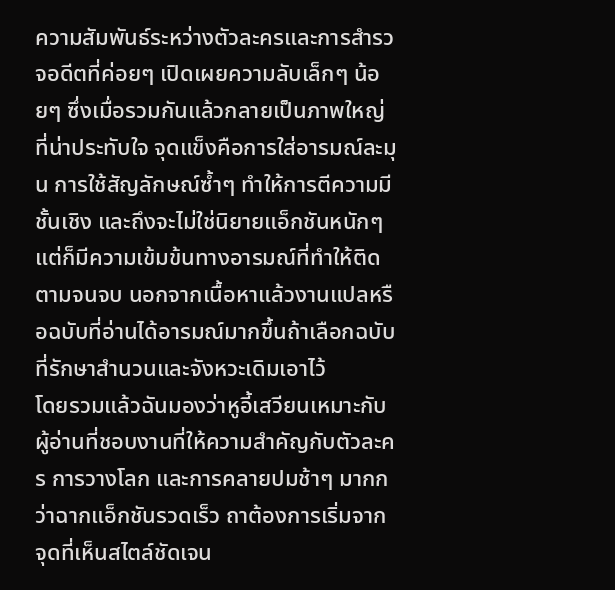ความสัมพันธ์ระหว่างตัวละครและการสำรวจอดีตที่ค่อยๆ เปิดเผยความลับเล็กๆ น้อยๆ ซึ่งเมื่อรวมกันแล้วกลายเป็นภาพใหญ่ที่น่าประทับใจ จุดแข็งคือการใส่อารมณ์ละมุน การใช้สัญลักษณ์ซ้ำๆ ทำให้การตีความมีชั้นเชิง และถึงจะไม่ใช่นิยายแอ็กชันหนักๆ แต่ก็มีความเข้มข้นทางอารมณ์ที่ทำให้ติดตามจนจบ นอกจากเนื้อหาแล้วงานแปลหรือฉบับที่อ่านได้อารมณ์มากขึ้นถ้าเลือกฉบับที่รักษาสำนวนและจังหวะเดิมเอาไว้
โดยรวมแล้วฉันมองว่าหูอี้เสวียนเหมาะกับผู้อ่านที่ชอบงานที่ให้ความสำคัญกับตัวละคร การวางโลก และการคลายปมช้าๆ มากกว่าฉากแอ็กชันรวดเร็ว ถาต้องการเริ่มจากจุดที่เห็นสไตล์ชัดเจน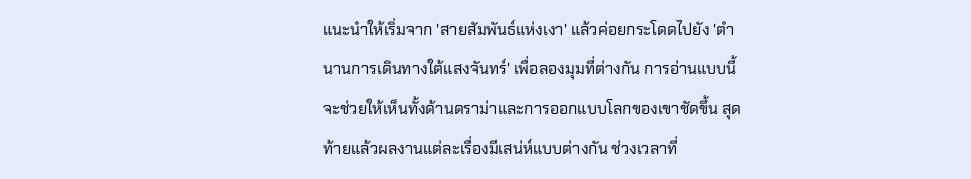แนะนำให้เริ่มจาก 'สายสัมพันธ์แห่งเงา' แล้วค่อยกระโดดไปยัง 'ตำนานการเดินทางใต้แสงจันทร์' เพื่อลองมุมที่ต่างกัน การอ่านแบบนี้จะช่วยให้เห็นทั้งด้านดราม่าและการออกแบบโลกของเขาชัดขึ้น สุดท้ายแล้วผลงานแต่ละเรื่องมีเสน่ห์แบบต่างกัน ช่วงเวลาที่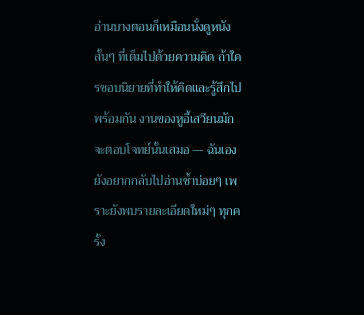อ่านบางตอนก็เหมือนนั่งดูหนังสั้นๆ ที่เต็มไปด้วยความคิด ถ้าใครชอบนิยายที่ทำให้คิดและรู้สึกไปพร้อมกัน งานของหูอี้เสวียนมักจะตอบโจทย์นั้นเสมอ — ฉันเองยังอยากกลับไปอ่านซ้ำบ่อยๆ เพราะยังพบรายละเอียดใหม่ๆ ทุกครั้ง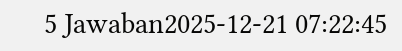5 Jawaban2025-12-21 07:22:45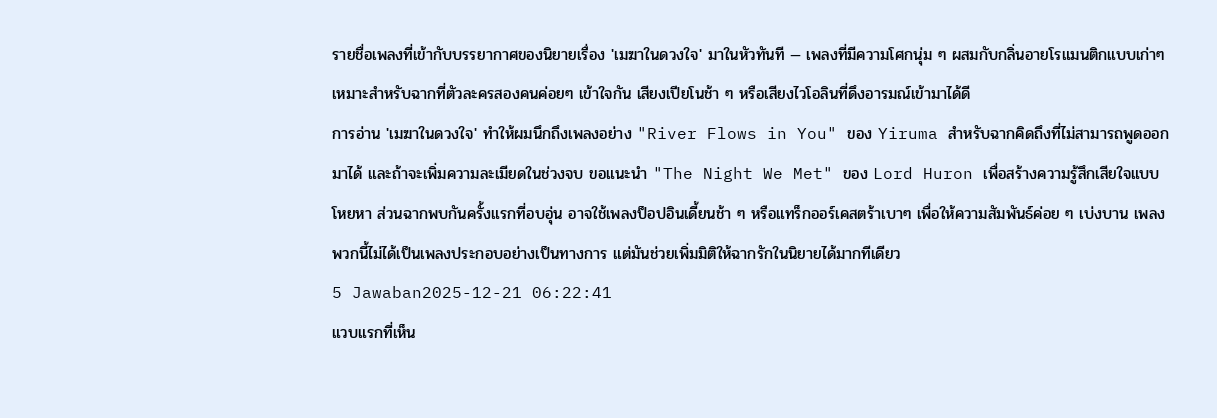รายชื่อเพลงที่เข้ากับบรรยากาศของนิยายเรื่อง 'เมฆาในดวงใจ' มาในหัวทันที — เพลงที่มีความโศกนุ่ม ๆ ผสมกับกลิ่นอายโรแมนติกแบบเก่าๆ เหมาะสำหรับฉากที่ตัวละครสองคนค่อยๆ เข้าใจกัน เสียงเปียโนช้า ๆ หรือเสียงไวโอลินที่ดึงอารมณ์เข้ามาได้ดี
การอ่าน 'เมฆาในดวงใจ' ทำให้ผมนึกถึงเพลงอย่าง "River Flows in You" ของ Yiruma สำหรับฉากคิดถึงที่ไม่สามารถพูดออกมาได้ และถ้าจะเพิ่มความละเมียดในช่วงจบ ขอแนะนำ "The Night We Met" ของ Lord Huron เพื่อสร้างความรู้สึกเสียใจแบบโหยหา ส่วนฉากพบกันครั้งแรกที่อบอุ่น อาจใช้เพลงป็อปอินเดี้ยนช้า ๆ หรือแทร็กออร์เคสตร้าเบาๆ เพื่อให้ความสัมพันธ์ค่อย ๆ เบ่งบาน เพลงพวกนี้ไม่ได้เป็นเพลงประกอบอย่างเป็นทางการ แต่มันช่วยเพิ่มมิติให้ฉากรักในนิยายได้มากทีเดียว
5 Jawaban2025-12-21 06:22:41
แวบแรกที่เห็น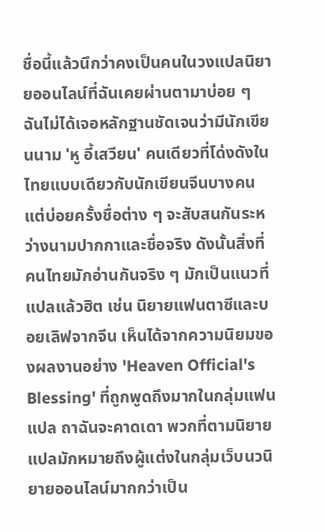ชื่อนี้แล้วนึกว่าคงเป็นคนในวงแปลนิยายออนไลน์ที่ฉันเคยผ่านตามาบ่อย ๆ
ฉันไม่ได้เจอหลักฐานชัดเจนว่ามีนักเขียนนาม 'หู อี้เสวียน' คนเดียวที่โด่งดังในไทยแบบเดียวกับนักเขียนจีนบางคน แต่บ่อยครั้งชื่อต่าง ๆ จะสับสนกันระหว่างนามปากกาและชื่อจริง ดังนั้นสิ่งที่คนไทยมักอ่านกันจริง ๆ มักเป็นแนวที่แปลแล้วฮิต เช่น นิยายแฟนตาซีและบอยเลิฟจากจีน เห็นได้จากความนิยมของผลงานอย่าง 'Heaven Official's Blessing' ที่ถูกพูดถึงมากในกลุ่มแฟนแปล ถาฉันจะคาดเดา พวกที่ตามนิยายแปลมักหมายถึงผู้แต่งในกลุ่มเว็บนวนิยายออนไลน์มากกว่าเป็น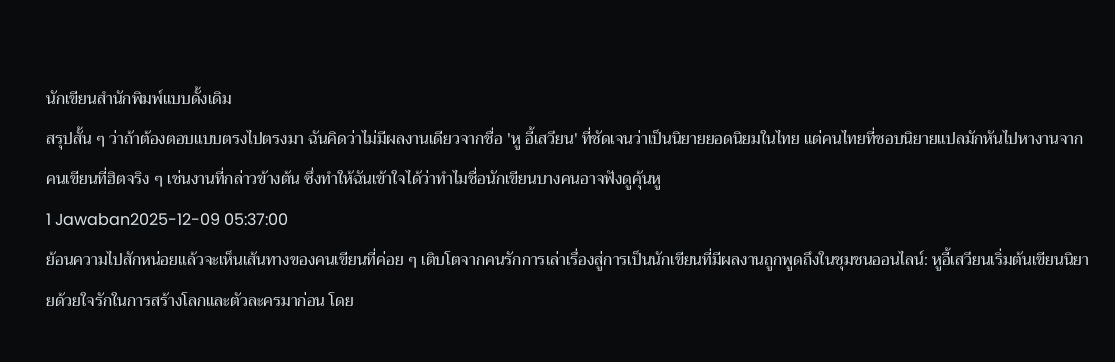นักเขียนสำนักพิมพ์แบบดั้งเดิม
สรุปสั้น ๆ ว่าถ้าต้องตอบแบบตรงไปตรงมา ฉันคิดว่าไม่มีผลงานเดียวจากชื่อ 'หู อี้เสวียน' ที่ชัดเจนว่าเป็นนิยายยอดนิยมในไทย แต่คนไทยที่ชอบนิยายแปลมักหันไปหางานจากคนเขียนที่ฮิตจริง ๆ เช่นงานที่กล่าวข้างต้น ซึ่งทำให้ฉันเข้าใจได้ว่าทำไมชื่อนักเขียนบางคนอาจฟังดูคุ้นหู
1 Jawaban2025-12-09 05:37:00
ย้อนความไปสักหน่อยแล้วจะเห็นเส้นทางของคนเขียนที่ค่อย ๆ เติบโตจากคนรักการเล่าเรื่องสู่การเป็นนักเขียนที่มีผลงานถูกพูดถึงในชุมชนออนไลน์: หูอี้เสวียนเริ่มต้นเขียนนิยายด้วยใจรักในการสร้างโลกและตัวละครมาก่อน โดย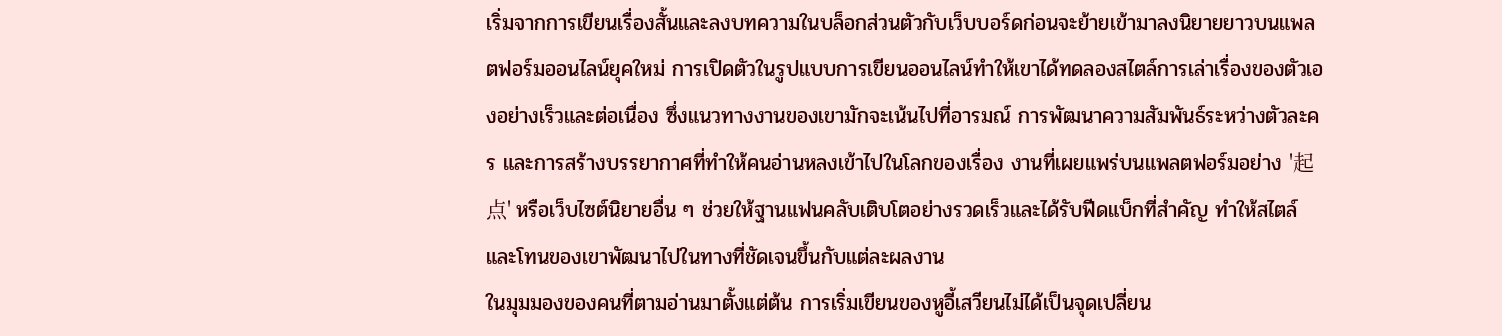เริ่มจากการเขียนเรื่องสั้นและลงบทความในบล็อกส่วนตัวกับเว็บบอร์ดก่อนจะย้ายเข้ามาลงนิยายยาวบนแพลตฟอร์มออนไลน์ยุคใหม่ การเปิดตัวในรูปแบบการเขียนออนไลน์ทำให้เขาได้ทดลองสไตล์การเล่าเรื่องของตัวเองอย่างเร็วและต่อเนื่อง ซึ่งแนวทางงานของเขามักจะเน้นไปที่อารมณ์ การพัฒนาความสัมพันธ์ระหว่างตัวละคร และการสร้างบรรยากาศที่ทำให้คนอ่านหลงเข้าไปในโลกของเรื่อง งานที่เผยแพร่บนแพลตฟอร์มอย่าง '起点' หรือเว็บไซต์นิยายอื่น ๆ ช่วยให้ฐานแฟนคลับเติบโตอย่างรวดเร็วและได้รับฟีดแบ็กที่สำคัญ ทำให้สไตล์และโทนของเขาพัฒนาไปในทางที่ชัดเจนขึ้นกับแต่ละผลงาน
ในมุมมองของคนที่ตามอ่านมาตั้งแต่ต้น การเริ่มเขียนของหูอี้เสวียนไม่ได้เป็นจุดเปลี่ยน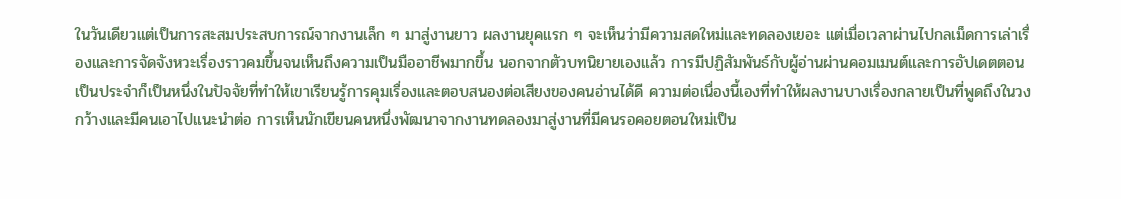ในวันเดียวแต่เป็นการสะสมประสบการณ์จากงานเล็ก ๆ มาสู่งานยาว ผลงานยุคแรก ๆ จะเห็นว่ามีความสดใหม่และทดลองเยอะ แต่เมื่อเวลาผ่านไปกลเม็ดการเล่าเรื่องและการจัดจังหวะเรื่องราวคมขึ้นจนเห็นถึงความเป็นมืออาชีพมากขึ้น นอกจากตัวบทนิยายเองแล้ว การมีปฏิสัมพันธ์กับผู้อ่านผ่านคอมเมนต์และการอัปเดตตอนเป็นประจำก็เป็นหนึ่งในปัจจัยที่ทำให้เขาเรียนรู้การคุมเรื่องและตอบสนองต่อเสียงของคนอ่านได้ดี ความต่อเนื่องนี้เองที่ทำให้ผลงานบางเรื่องกลายเป็นที่พูดถึงในวงกว้างและมีคนเอาไปแนะนำต่อ การเห็นนักเขียนคนหนึ่งพัฒนาจากงานทดลองมาสู่งานที่มีคนรอคอยตอนใหม่เป็น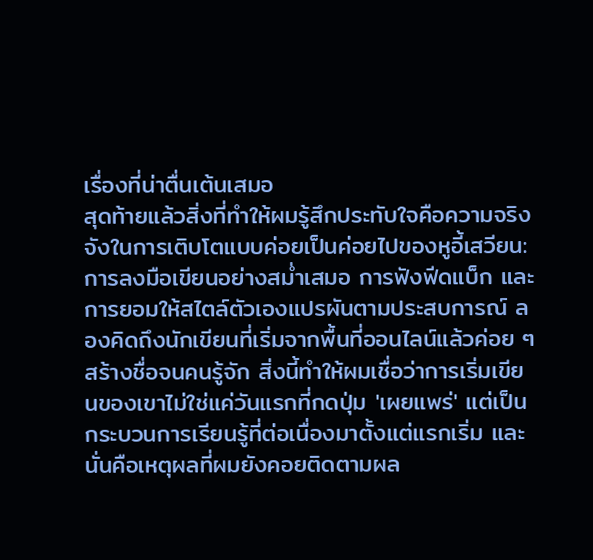เรื่องที่น่าตื่นเต้นเสมอ
สุดท้ายแล้วสิ่งที่ทำให้ผมรู้สึกประทับใจคือความจริงจังในการเติบโตแบบค่อยเป็นค่อยไปของหูอี้เสวียน: การลงมือเขียนอย่างสม่ำเสมอ การฟังฟีดแบ็ก และการยอมให้สไตล์ตัวเองแปรผันตามประสบการณ์ ลองคิดถึงนักเขียนที่เริ่มจากพื้นที่ออนไลน์แล้วค่อย ๆ สร้างชื่อจนคนรู้จัก สิ่งนี้ทำให้ผมเชื่อว่าการเริ่มเขียนของเขาไม่ใช่แค่วันแรกที่กดปุ่ม 'เผยแพร่' แต่เป็นกระบวนการเรียนรู้ที่ต่อเนื่องมาตั้งแต่แรกเริ่ม และนั่นคือเหตุผลที่ผมยังคอยติดตามผล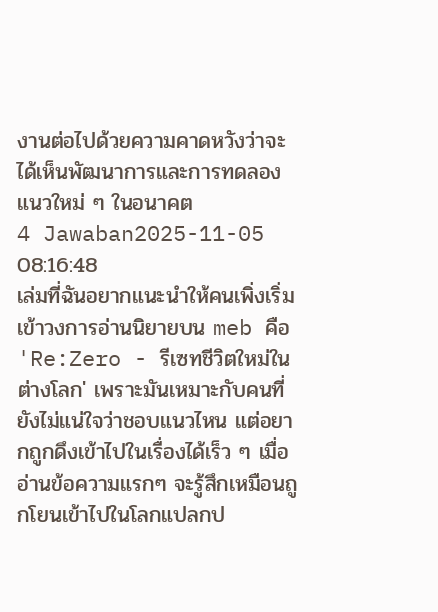งานต่อไปด้วยความคาดหวังว่าจะได้เห็นพัฒนาการและการทดลองแนวใหม่ ๆ ในอนาคต
4 Jawaban2025-11-05 08:16:48
เล่มที่ฉันอยากแนะนำให้คนเพิ่งเริ่มเข้าวงการอ่านนิยายบน meb คือ 'Re:Zero - รีเซทชีวิตใหม่ในต่างโลก' เพราะมันเหมาะกับคนที่ยังไม่แน่ใจว่าชอบแนวไหน แต่อยากถูกดึงเข้าไปในเรื่องได้เร็ว ๆ เมื่ออ่านข้อความแรกๆ จะรู้สึกเหมือนถูกโยนเข้าไปในโลกแปลกป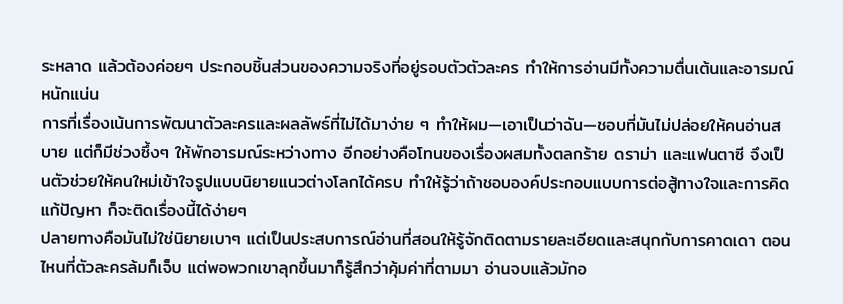ระหลาด แล้วต้องค่อยๆ ประกอบชิ้นส่วนของความจริงที่อยู่รอบตัวตัวละคร ทำให้การอ่านมีทั้งความตื่นเต้นและอารมณ์หนักแน่น
การที่เรื่องเน้นการพัฒนาตัวละครและผลลัพธ์ที่ไม่ได้มาง่าย ๆ ทำให้ผม—เอาเป็นว่าฉัน—ชอบที่มันไม่ปล่อยให้คนอ่านสบาย แต่ก็มีช่วงซึ้งๆ ให้พักอารมณ์ระหว่างทาง อีกอย่างคือโทนของเรื่องผสมทั้งตลกร้าย ดราม่า และแฟนตาซี จึงเป็นตัวช่วยให้คนใหม่เข้าใจรูปแบบนิยายแนวต่างโลกได้ครบ ทำให้รู้ว่าถ้าชอบองค์ประกอบแบบการต่อสู้ทางใจและการคิดแก้ปัญหา ก็จะติดเรื่องนี้ได้ง่ายๆ
ปลายทางคือมันไม่ใช่นิยายเบาๆ แต่เป็นประสบการณ์อ่านที่สอนให้รู้จักติดตามรายละเอียดและสนุกกับการคาดเดา ตอนไหนที่ตัวละครล้มก็เจ็บ แต่พอพวกเขาลุกขึ้นมาก็รู้สึกว่าคุ้มค่าที่ตามมา อ่านจบแล้วมักอ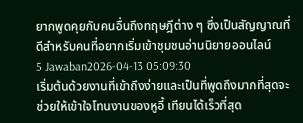ยากพูดคุยกับคนอื่นถึงทฤษฎีต่าง ๆ ซึ่งเป็นสัญญาณที่ดีสำหรับคนที่อยากเริ่มเข้าชุมชนอ่านนิยายออนไลน์
5 Jawaban2026-04-13 05:09:30
เริ่มต้นด้วยงานที่เข้าถึงง่ายและเป็นที่พูดถึงมากที่สุดจะช่วยให้เข้าใจโทนงานของหูอี้ เทียนได้เร็วที่สุด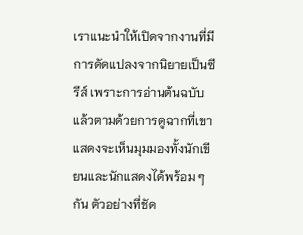เราแนะนำให้เปิดจากงานที่มีการดัดแปลงจากนิยายเป็นซีรีส์ เพราะการอ่านต้นฉบับแล้วตามด้วยการดูฉากที่เขาแสดงจะเห็นมุมมองทั้งนักเขียนและนักแสดงได้พร้อม ๆ กัน ตัวอย่างที่ชัด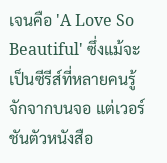เจนคือ 'A Love So Beautiful' ซึ่งแม้จะเป็นซีรีส์ที่หลายคนรู้จักจากบนจอ แต่เวอร์ชันตัวหนังสือ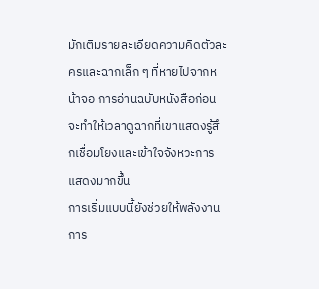มักเติมรายละเอียดความคิดตัวละครและฉากเล็ก ๆ ที่หายไปจากหน้าจอ การอ่านฉบับหนังสือก่อนจะทำให้เวลาดูฉากที่เขาแสดงรู้สึกเชื่อมโยงและเข้าใจจังหวะการแสดงมากขึ้น
การเริ่มแบบนี้ยังช่วยให้พลังงานการ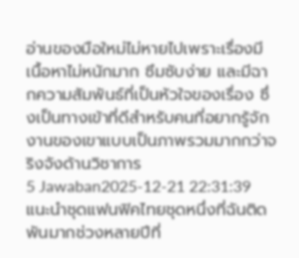อ่านของมือใหม่ไม่หายไปเพราะเรื่องมีเนื้อหาไม่หนักมาก ซึมซับง่าย และมีฉากความสัมพันธ์ที่เป็นหัวใจของเรื่อง ซึ่งเป็นทางเข้าที่ดีสำหรับคนที่อยากรู้จักงานของเขาแบบเป็นภาพรวมมากกว่าจริงจังด้านวิชาการ
5 Jawaban2025-12-21 22:31:39
แนะนำชุดแฟนฟิคไทยชุดหนึ่งที่ฉันติดพันมากช่วงหลายปีที่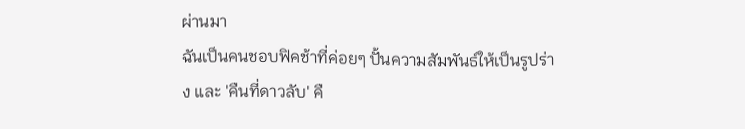ผ่านมา
ฉันเป็นคนชอบฟิคช้าที่ค่อยๆ ปั้นความสัมพันธ์ให้เป็นรูปร่าง และ 'คืนที่ดาวลับ' คื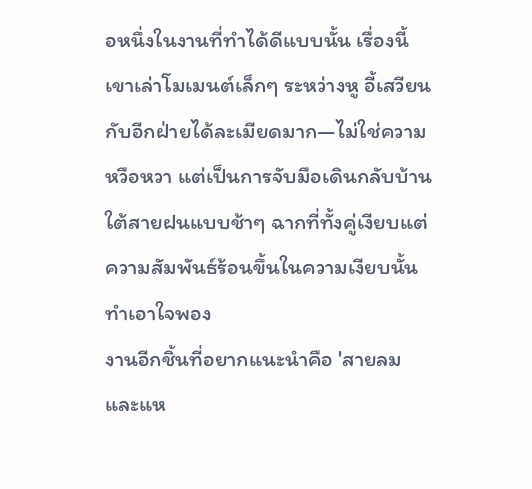อหนึ่งในงานที่ทำได้ดีแบบนั้น เรื่องนี้เขาเล่าโมเมนต์เล็กๆ ระหว่างหู อี้เสวียนกับอีกฝ่ายได้ละเมียดมาก—ไม่ใช่ความหวือหวา แต่เป็นการจับมือเดินกลับบ้านใต้สายฝนแบบช้าๆ ฉากที่ทั้งคู่เงียบแต่ความสัมพันธ์ร้อนขึ้นในความเงียบนั้นทำเอาใจพอง
งานอีกชิ้นที่อยากแนะนำคือ 'สายลมและแห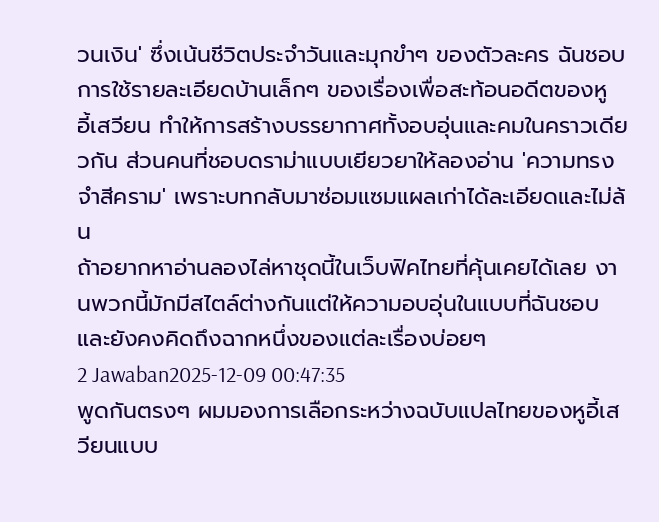วนเงิน' ซึ่งเน้นชีวิตประจำวันและมุกขำๆ ของตัวละคร ฉันชอบการใช้รายละเอียดบ้านเล็กๆ ของเรื่องเพื่อสะท้อนอดีตของหู อี้เสวียน ทำให้การสร้างบรรยากาศทั้งอบอุ่นและคมในคราวเดียวกัน ส่วนคนที่ชอบดราม่าแบบเยียวยาให้ลองอ่าน 'ความทรงจำสีคราม' เพราะบทกลับมาซ่อมแซมแผลเก่าได้ละเอียดและไม่ล้น
ถ้าอยากหาอ่านลองไล่หาชุดนี้ในเว็บฟิคไทยที่คุ้นเคยได้เลย งานพวกนี้มักมีสไตล์ต่างกันแต่ให้ความอบอุ่นในแบบที่ฉันชอบและยังคงคิดถึงฉากหนึ่งของแต่ละเรื่องบ่อยๆ
2 Jawaban2025-12-09 00:47:35
พูดกันตรงๆ ผมมองการเลือกระหว่างฉบับแปลไทยของหูอี้เสวียนแบบ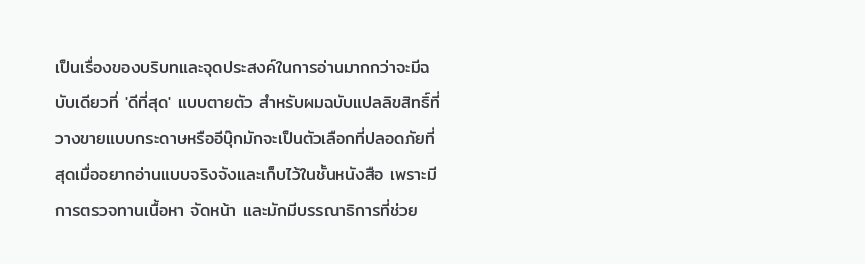เป็นเรื่องของบริบทและจุดประสงค์ในการอ่านมากกว่าจะมีฉบับเดียวที่ 'ดีที่สุด' แบบตายตัว สำหรับผมฉบับแปลลิขสิทธิ์ที่วางขายแบบกระดาษหรืออีบุ๊กมักจะเป็นตัวเลือกที่ปลอดภัยที่สุดเมื่ออยากอ่านแบบจริงจังและเก็บไว้ในชั้นหนังสือ เพราะมีการตรวจทานเนื้อหา จัดหน้า และมักมีบรรณาธิการที่ช่วย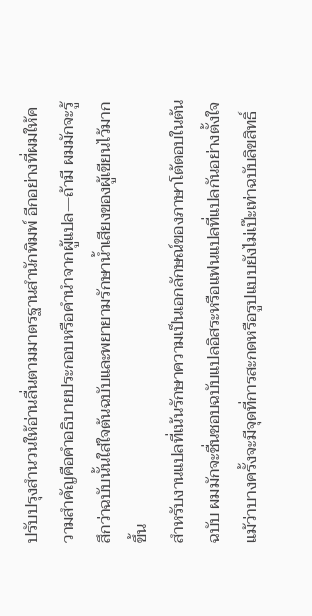ปรับปรุงสำนวนให้อ่านลื่นตามมาตรฐานสำนักพิมพ์ อีกอย่างที่ผมให้ความสำคัญคือคำอธิบายประกอบหรือคำนำจากผู้แปล—ถ้ามี ผมมักจะรู้สึกว่าฉบับนั้นใส่ใจต้นฉบับและพยายามรักษาน้ำเสียงของผู้เขียนไว้มากขึ้น
สำหรับงานแปลที่เน้นรักษาความเป็นเอกลักษณ์ของภาษาโต้ตอบในต้นฉบับ ผมมักจะชื่นชอบฉบับแปลอิสระหรือแฟนแปลที่แปลกันอย่างตั้งใจ แม้ว่าบางครั้งจะมีจุดที่การสะกดหรือรูปแบบยังไม่เป๊ะเท่าฉบับลิขสิทธิ์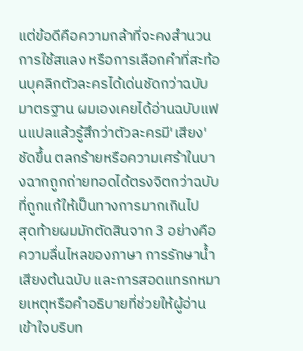แต่ข้อดีคือความกล้าที่จะคงสำนวน การใช้สแลง หรือการเลือกคำที่สะท้อนบุคลิกตัวละครได้เด่นชัดกว่าฉบับมาตรฐาน ผมเองเคยได้อ่านฉบับแฟนแปลแล้วรู้สึกว่าตัวละครมี'เสียง'ชัดขึ้น ตลกร้ายหรือความเศร้าในบางฉากถูกถ่ายทอดได้ตรงจิตกว่าฉบับที่ถูกแก้ให้เป็นทางการมากเกินไป
สุดท้ายผมมักตัดสินจาก 3 อย่างคือ ความลื่นไหลของภาษา การรักษาน้ำเสียงต้นฉบับ และการสอดแทรกหมายเหตุหรือคำอธิบายที่ช่วยให้ผู้อ่านเข้าใจบริบท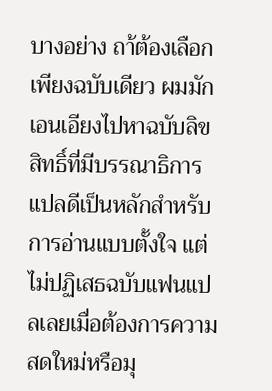บางอย่าง ถา้ต้องเลือกเพียงฉบับเดียว ผมมักเอนเอียงไปหาฉบับลิขสิทธิ์ที่มีบรรณาธิการแปลดีเป็นหลักสำหรับการอ่านแบบตั้งใจ แต่ไม่ปฏิเสธฉบับแฟนแปลเลยเมื่อต้องการความสดใหม่หรือมุ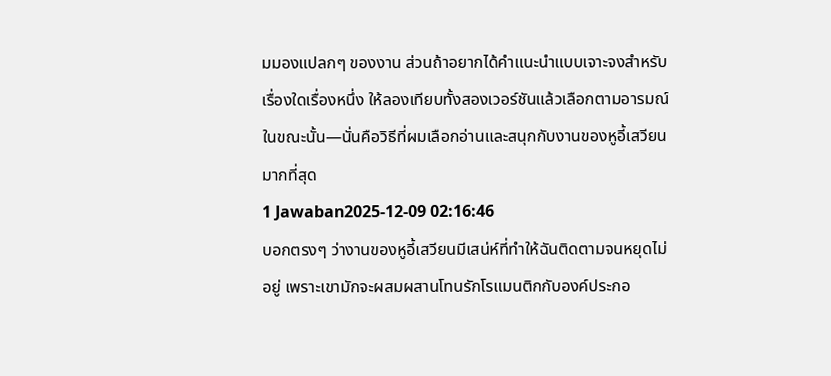มมองแปลกๆ ของงาน ส่วนถ้าอยากได้คำแนะนำแบบเจาะจงสำหรับเรื่องใดเรื่องหนึ่ง ให้ลองเทียบทั้งสองเวอร์ชันแล้วเลือกตามอารมณ์ในขณะนั้น—นั่นคือวิธีที่ผมเลือกอ่านและสนุกกับงานของหูอี้เสวียนมากที่สุด
1 Jawaban2025-12-09 02:16:46
บอกตรงๆ ว่างานของหูอี้เสวียนมีเสน่ห์ที่ทำให้ฉันติดตามจนหยุดไม่อยู่ เพราะเขามักจะผสมผสานโทนรักโรแมนติกกับองค์ประกอ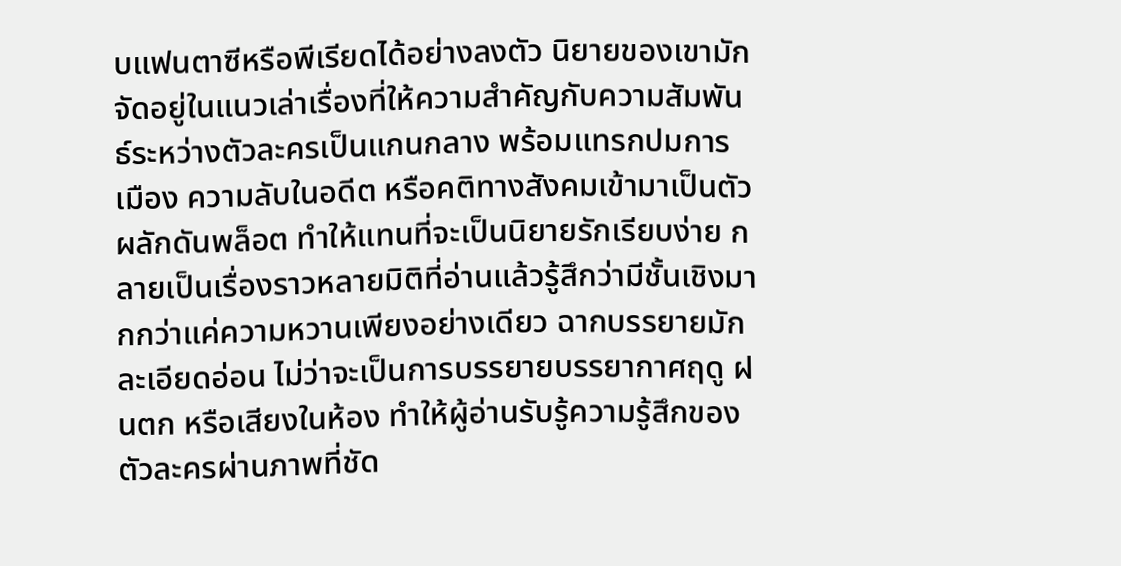บแฟนตาซีหรือพีเรียดได้อย่างลงตัว นิยายของเขามักจัดอยู่ในแนวเล่าเรื่องที่ให้ความสำคัญกับความสัมพันธ์ระหว่างตัวละครเป็นแกนกลาง พร้อมแทรกปมการเมือง ความลับในอดีต หรือคติทางสังคมเข้ามาเป็นตัวผลักดันพล็อต ทำให้แทนที่จะเป็นนิยายรักเรียบง่าย กลายเป็นเรื่องราวหลายมิติที่อ่านแล้วรู้สึกว่ามีชั้นเชิงมากกว่าแค่ความหวานเพียงอย่างเดียว ฉากบรรยายมักละเอียดอ่อน ไม่ว่าจะเป็นการบรรยายบรรยากาศฤดู ฝนตก หรือเสียงในห้อง ทำให้ผู้อ่านรับรู้ความรู้สึกของตัวละครผ่านภาพที่ชัด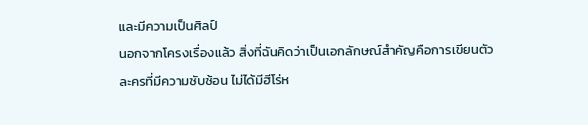และมีความเป็นศิลป์
นอกจากโครงเรื่องแล้ว สิ่งที่ฉันคิดว่าเป็นเอกลักษณ์สำคัญคือการเขียนตัวละครที่มีความซับซ้อน ไม่ได้มีฮีโร่ห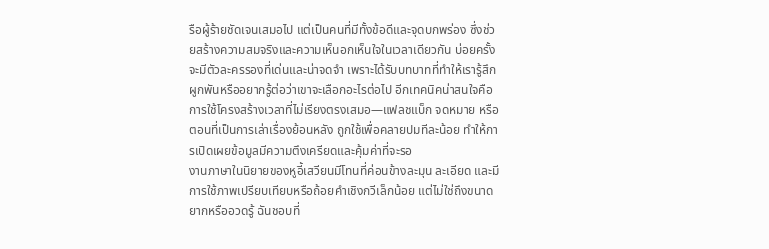รือผู้ร้ายชัดเจนเสมอไป แต่เป็นคนที่มีทั้งข้อดีและจุดบกพร่อง ซึ่งช่วยสร้างความสมจริงและความเห็นอกเห็นใจในเวลาเดียวกัน บ่อยครั้งจะมีตัวละครรองที่เด่นและน่าจดจำ เพราะได้รับบทบาทที่ทำให้เรารู้สึกผูกพันหรืออยากรู้ต่อว่าเขาจะเลือกอะไรต่อไป อีกเทคนิคน่าสนใจคือการใช้โครงสร้างเวลาที่ไม่เรียงตรงเสมอ—แฟลชแบ็ก จดหมาย หรือตอนที่เป็นการเล่าเรื่องย้อนหลัง ถูกใช้เพื่อคลายปมทีละน้อย ทำให้การเปิดเผยข้อมูลมีความตึงเครียดและคุ้มค่าที่จะรอ
งานภาษาในนิยายของหูอี้เสวียนมีโทนที่ค่อนข้างละมุน ละเอียด และมีการใช้ภาพเปรียบเทียบหรือถ้อยคำเชิงกวีเล็กน้อย แต่ไม่ใช่ถึงขนาดยากหรืออวดรู้ ฉันชอบที่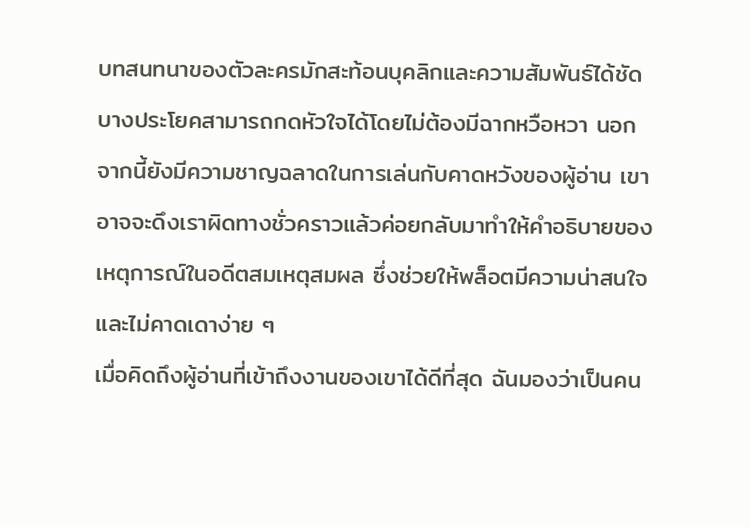บทสนทนาของตัวละครมักสะท้อนบุคลิกและความสัมพันธ์ได้ชัด บางประโยคสามารถกดหัวใจได้โดยไม่ต้องมีฉากหวือหวา นอกจากนี้ยังมีความชาญฉลาดในการเล่นกับคาดหวังของผู้อ่าน เขาอาจจะดึงเราผิดทางชั่วคราวแล้วค่อยกลับมาทำให้คำอธิบายของเหตุการณ์ในอดีตสมเหตุสมผล ซึ่งช่วยให้พล็อตมีความน่าสนใจและไม่คาดเดาง่าย ๆ
เมื่อคิดถึงผู้อ่านที่เข้าถึงงานของเขาได้ดีที่สุด ฉันมองว่าเป็นคน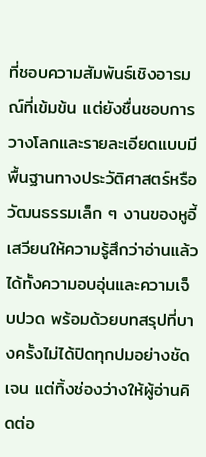ที่ชอบความสัมพันธ์เชิงอารมณ์ที่เข้มข้น แต่ยังชื่นชอบการวางโลกและรายละเอียดแบบมีพื้นฐานทางประวัติศาสตร์หรือวัฒนธรรมเล็ก ๆ งานของหูอี้เสวียนให้ความรู้สึกว่าอ่านแล้วได้ทั้งความอบอุ่นและความเจ็บปวด พร้อมด้วยบทสรุปที่บางครั้งไม่ได้ปิดทุกปมอย่างชัดเจน แต่ทิ้งช่องว่างให้ผู้อ่านคิดต่อ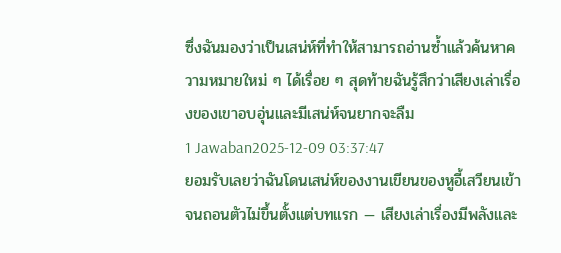ซึ่งฉันมองว่าเป็นเสน่ห์ที่ทำให้สามารถอ่านซ้ำแล้วค้นหาความหมายใหม่ ๆ ได้เรื่อย ๆ สุดท้ายฉันรู้สึกว่าเสียงเล่าเรื่องของเขาอบอุ่นและมีเสน่ห์จนยากจะลืม
1 Jawaban2025-12-09 03:37:47
ยอมรับเลยว่าฉันโดนเสน่ห์ของงานเขียนของหูอี้เสวียนเข้าจนถอนตัวไม่ขึ้นตั้งแต่บทแรก — เสียงเล่าเรื่องมีพลังและ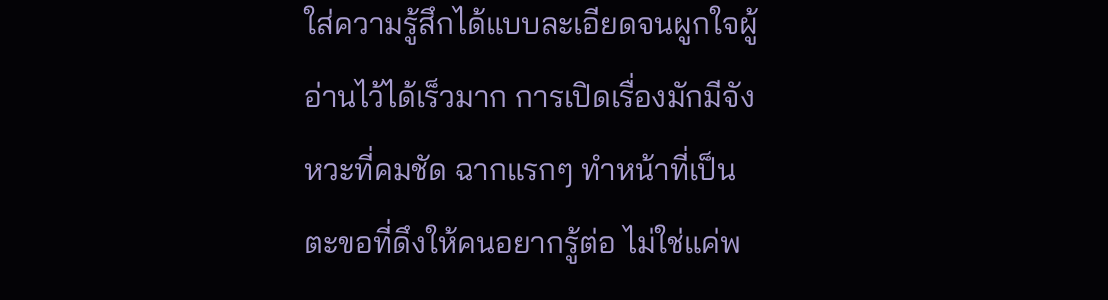ใส่ความรู้สึกได้แบบละเอียดจนผูกใจผู้อ่านไว้ได้เร็วมาก การเปิดเรื่องมักมีจังหวะที่คมชัด ฉากแรกๆ ทำหน้าที่เป็นตะขอที่ดึงให้คนอยากรู้ต่อ ไม่ใช่แค่พ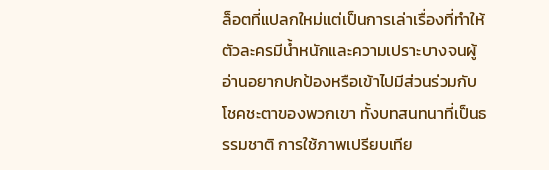ล็อตที่แปลกใหม่แต่เป็นการเล่าเรื่องที่ทำให้ตัวละครมีน้ำหนักและความเปราะบางจนผู้อ่านอยากปกป้องหรือเข้าไปมีส่วนร่วมกับโชคชะตาของพวกเขา ทั้งบทสนทนาที่เป็นธรรมชาติ การใช้ภาพเปรียบเทีย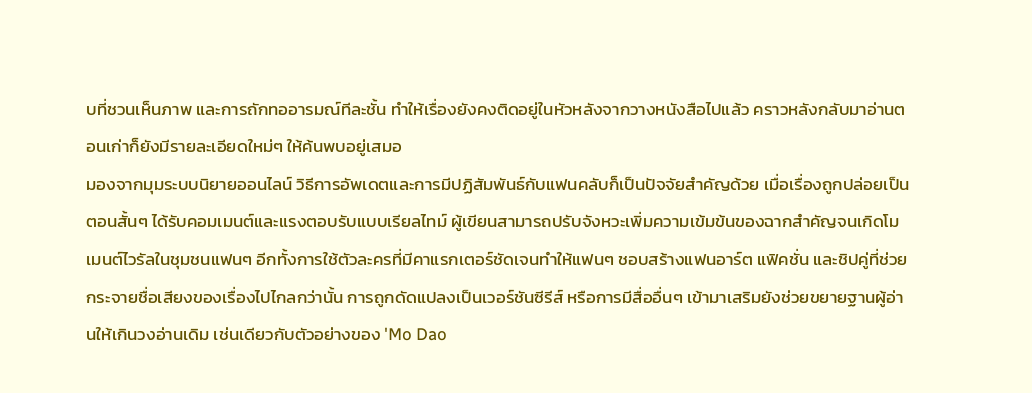บที่ชวนเห็นภาพ และการถักทออารมณ์ทีละชั้น ทำให้เรื่องยังคงติดอยู่ในหัวหลังจากวางหนังสือไปแล้ว คราวหลังกลับมาอ่านตอนเก่าก็ยังมีรายละเอียดใหม่ๆ ให้ค้นพบอยู่เสมอ
มองจากมุมระบบนิยายออนไลน์ วิธีการอัพเดตและการมีปฏิสัมพันธ์กับแฟนคลับก็เป็นปัจจัยสำคัญด้วย เมื่อเรื่องถูกปล่อยเป็นตอนสั้นๆ ได้รับคอมเมนต์และแรงตอบรับแบบเรียลไทม์ ผู้เขียนสามารถปรับจังหวะเพิ่มความเข้มข้นของฉากสำคัญจนเกิดโมเมนต์ไวรัลในชุมชนแฟนๆ อีกทั้งการใช้ตัวละครที่มีคาแรกเตอร์ชัดเจนทำให้แฟนๆ ชอบสร้างแฟนอาร์ต แฟิคชั่น และชิปคู่ที่ช่วยกระจายชื่อเสียงของเรื่องไปไกลกว่านั้น การถูกดัดแปลงเป็นเวอร์ชันซีรีส์ หรือการมีสื่ออื่นๆ เข้ามาเสริมยังช่วยขยายฐานผู้อ่านให้เกินวงอ่านเดิม เช่นเดียวกับตัวอย่างของ 'Mo Dao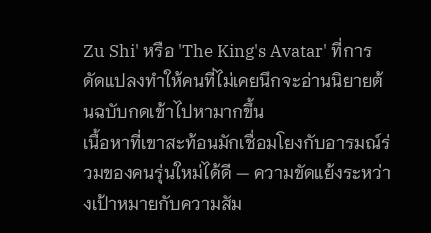Zu Shi' หรือ 'The King's Avatar' ที่การดัดแปลงทำให้คนที่ไม่เคยนึกจะอ่านนิยายต้นฉบับกดเข้าไปหามากขึ้น
เนื้อหาที่เขาสะท้อนมักเชื่อมโยงกับอารมณ์ร่วมของคนรุ่นใหม่ได้ดี — ความขัดแย้งระหว่างเป้าหมายกับความสัม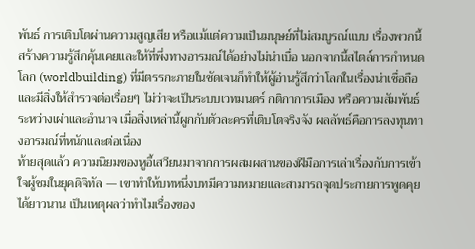พันธ์ การเติบโตผ่านความสูญเสีย หรือแม้แต่ความเป็นมนุษย์ที่ไม่สมบูรณ์แบบ เรื่องพวกนี้สร้างความรู้สึกคุ้นเคยและให้ที่พึ่งทางอารมณ์ได้อย่างไม่น่าเบื่อ นอกจากนี้สไตล์การกำหนดโลก (worldbuilding) ที่มีตรรกะภายในชัดเจนก็ทำให้ผู้อ่านรู้สึกว่าโลกในเรื่องน่าเชื่อถือและมีสิ่งให้สำรวจต่อเรื่อยๆ ไม่ว่าจะเป็นระบบเวทมนตร์ กติกาการเมือง หรือความสัมพันธ์ระหว่างเผ่าและอำนาจ เมื่อสิ่งเหล่านี้ผูกกับตัวละครที่เติบโตจริงจัง ผลลัพธ์คือการลงทุนทางอารมณ์ที่หนักและต่อเนื่อง
ท้ายสุดแล้ว ความนิยมของหูอี้เสวียนมาจากการผสมผสานของฝีมือการเล่าเรื่องกับการเข้าใจผู้ชมในยุคดิจิทัล — เขาทำให้บทหนึ่งบทมีความหมายและสามารถจุดประกายการพูดคุยได้ยาวนาน เป็นเหตุผลว่าทำไมเรื่องของ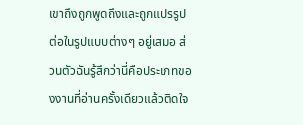เขาถึงถูกพูดถึงและถูกแปรรูปต่อในรูปแบบต่างๆ อยู่เสมอ ส่วนตัวฉันรู้สึกว่านี่คือประเภทของงานที่อ่านครั้งเดียวแล้วติดใจ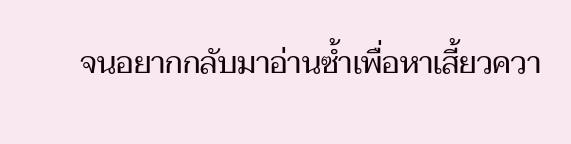จนอยากกลับมาอ่านซ้ำเพื่อหาเสี้ยวควา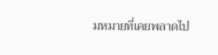มหมายที่เคยพลาดไป